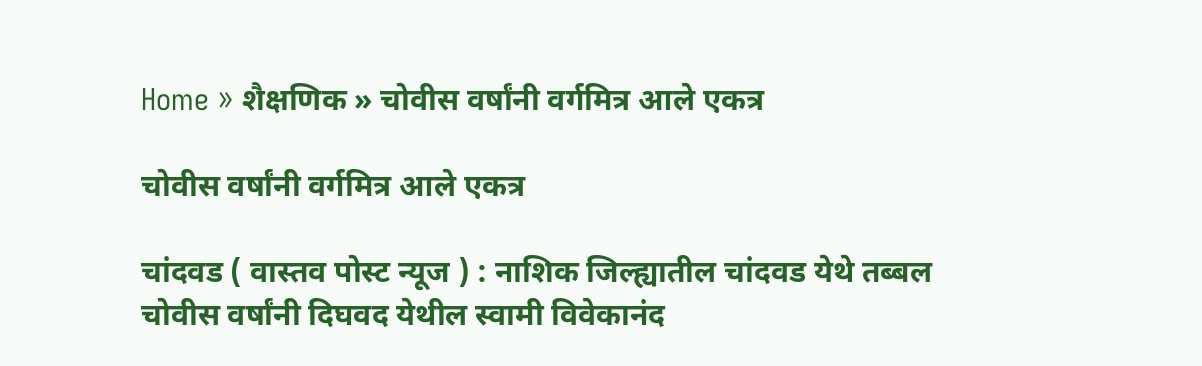Home » शैक्षणिक » चोवीस वर्षांनी वर्गमित्र आले एकत्र

चोवीस वर्षांनी वर्गमित्र आले एकत्र

चांदवड ( वास्तव पोस्ट न्यूज ) : नाशिक जिल्ह्यातील चांदवड येथे तब्बल चोवीस वर्षांनी दिघवद येथील स्वामी विवेकानंद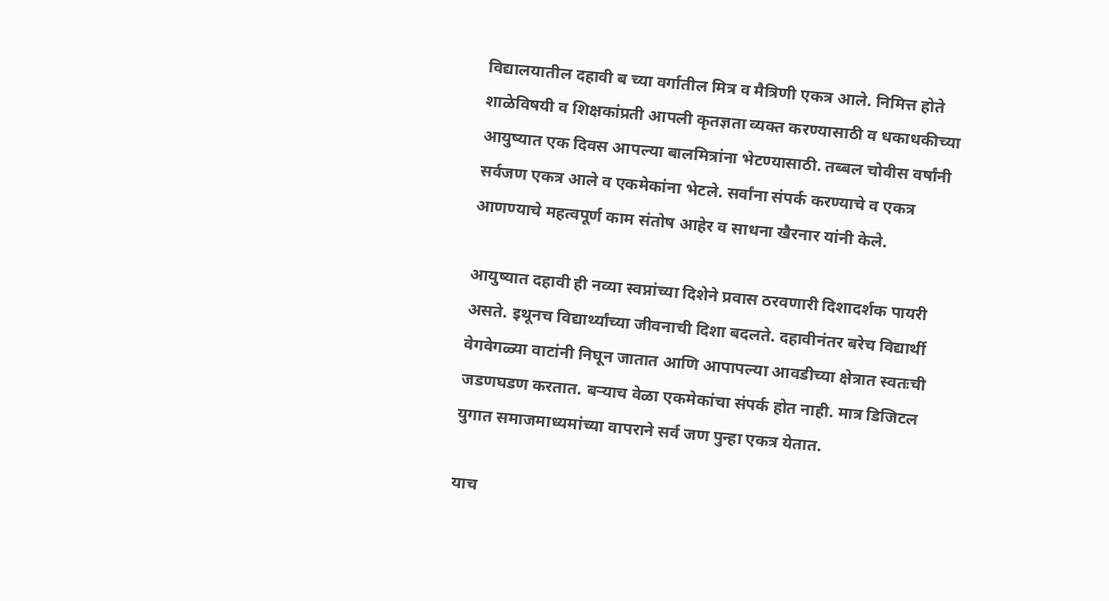विद्यालयातील दहावी ब च्या वर्गातील मित्र व मैत्रिणी एकत्र आले. निमित्त होते शाळेविषयी व शिक्षकांप्रती आपली कृतज्ञता व्यक्त करण्यासाठी व धकाधकीच्या आयुष्यात एक दिवस आपल्या बालमित्रांना भेटण्यासाठी. तब्बल चोवीस वर्षांनी सर्वजण एकत्र आले व एकमेकांना भेटले. सर्वांना संपर्क करण्याचे व एकत्र आणण्याचे महत्वपूर्ण काम संतोष आहेर व साधना खैरनार यांनी केले.

आयुष्यात दहावी ही नव्या स्वप्नांच्या दिशेने प्रवास ठरवणारी दिशादर्शक पायरी असते. इथूनच विद्यार्थ्यांच्या जीवनाची दिशा बदलते. दहावीनंतर बरेच विद्यार्थी वेगवेगळ्या वाटांनी निघून जातात आणि आपापल्या आवडीच्या क्षेत्रात स्वतःची जडणघडण करतात. बऱ्याच वेळा एकमेकांचा संपर्क होत नाही. मात्र डिजिटल युगात समाजमाध्यमांच्या वापराने सर्व जण पुन्हा एकत्र येतात.

याच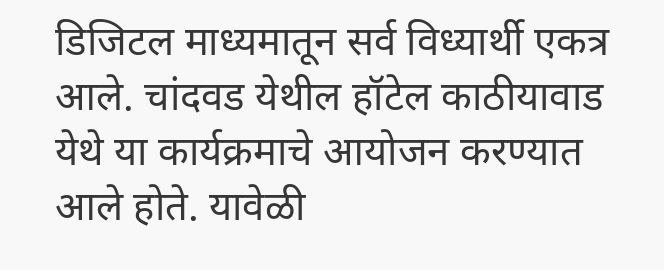डिजिटल माध्यमातून सर्व विध्यार्थी एकत्र आले. चांदवड येथील हॉटेल काठीयावाड येथे या कार्यक्रमाचे आयोजन करण्यात आले होते. यावेळी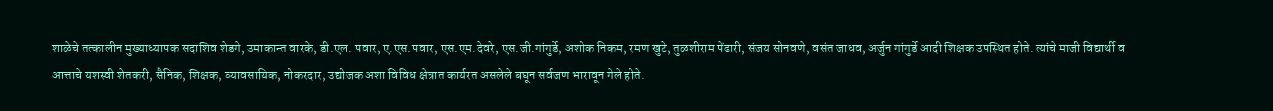शाळेचे तत्कालीन मुख्याध्यापक सदाशिव शेडगे, उमाकान्त वारके, डी.एल. पवार, ए.एस.पवार, एस.एम.देवरे, एस.जी.गांगुर्डे, अशोक निकम, रमण खुटे, तुळशीराम पेंढारी, संजय सोनवणे, वसंत जाधव, अर्जुन गांगुर्डे आदी शिक्षक उपस्थित होते. त्यांचे माजी विद्यार्थी व आत्ताचे यशस्वी शेतकरी, सैनिक, शिक्षक, व्यावसायिक, नोकरदार, उद्योजक अशा विविध क्षेत्रात कार्यरत असलेले बघून सर्वजण भारावून गेले होते.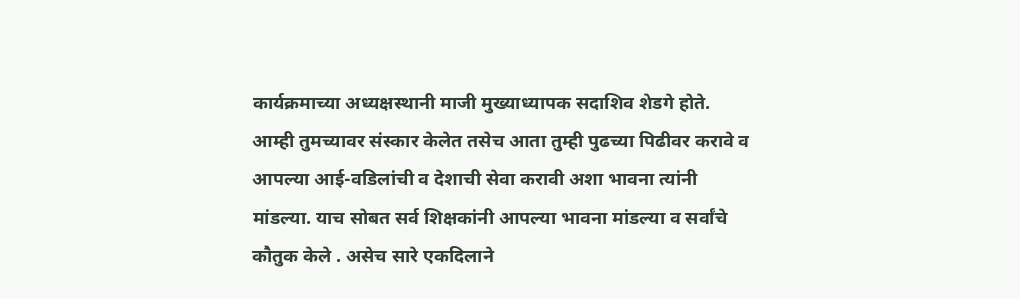कार्यक्रमाच्या अध्यक्षस्थानी माजी मुख्याध्यापक सदाशिव शेडगे होते. आम्ही तुमच्यावर संस्कार केलेत तसेच आता तुम्ही पुढच्या पिढीवर करावे व आपल्या आई-वडिलांची व देशाची सेवा करावी अशा भावना त्यांनी मांडल्या. याच सोबत सर्व शिक्षकांनी आपल्या भावना मांडल्या व सर्वांचे कौतुक केले . असेच सारे एकदिलाने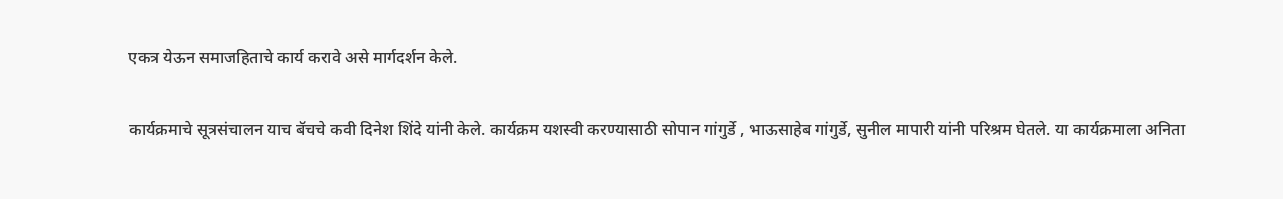एकत्र येऊन समाजहिताचे कार्य करावे असे मार्गदर्शन केले.

कार्यक्रमाचे सूत्रसंचालन याच बॅचचे कवी दिनेश शिंदे यांनी केले. कार्यक्रम यशस्वी करण्यासाठी सोपान गांगुर्डे , भाऊसाहेब गांगुर्डे, सुनील मापारी यांनी परिश्रम घेतले. या कार्यक्रमाला अनिता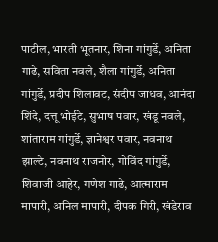पाटील, भारती भूतनार, शिना गांगुर्डे, अनिता गाढे, सविता नवले, शैला गांगुर्डे, अनिता गांगुर्डे, प्रदीप शिलावट, संदीप जाधव, आनंदा शिंदे, दत्तू भोईटे, सुभाष पवार, खंडू नवले, शांताराम गांगुर्डे, ज्ञानेश्वर पवार, नवनाथ झाल्टे, नवनाथ राजनोर, गोविंद गांगुर्डे, शिवाजी आहेर, गणेश गाढे, आत्माराम मापारी, अनिल मापारी, दीपक गिरी, खंडेराव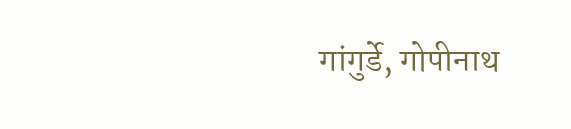गांगुर्डे, गोपीनाथ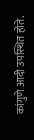कांगुणे आदी उपस्थित होते.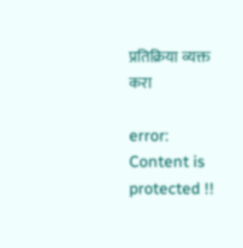प्रतिक्रिया व्यक्त करा

error: Content is protected !!